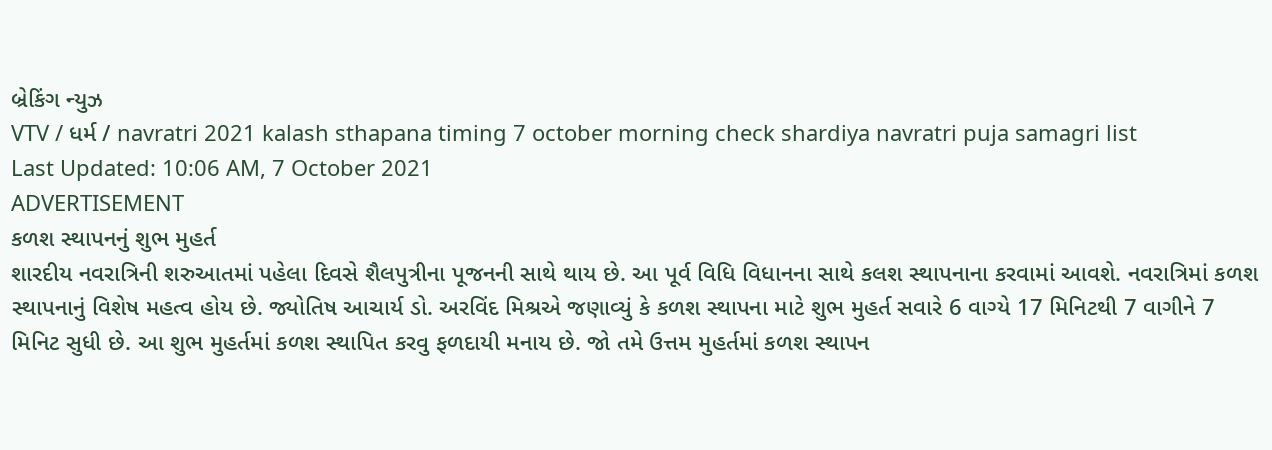બ્રેકિંગ ન્યુઝ
VTV / ધર્મ / navratri 2021 kalash sthapana timing 7 october morning check shardiya navratri puja samagri list
Last Updated: 10:06 AM, 7 October 2021
ADVERTISEMENT
કળશ સ્થાપનનું શુભ મુહર્ત
શારદીય નવરાત્રિની શરુઆતમાં પહેલા દિવસે શૈલપુત્રીના પૂજનની સાથે થાય છે. આ પૂર્વ વિધિ વિધાનના સાથે કલશ સ્થાપનાના કરવામાં આવશે. નવરાત્રિમાં કળશ સ્થાપનાનું વિશેષ મહત્વ હોય છે. જ્યોતિષ આચાર્ય ડો. અરવિંદ મિશ્રએ જણાવ્યું કે કળશ સ્થાપના માટે શુભ મુહર્ત સવારે 6 વાગ્યે 17 મિનિટથી 7 વાગીને 7 મિનિટ સુધી છે. આ શુભ મુહર્તમાં કળશ સ્થાપિત કરવુ ફળદાયી મનાય છે. જો તમે ઉત્તમ મુહર્તમાં કળશ સ્થાપન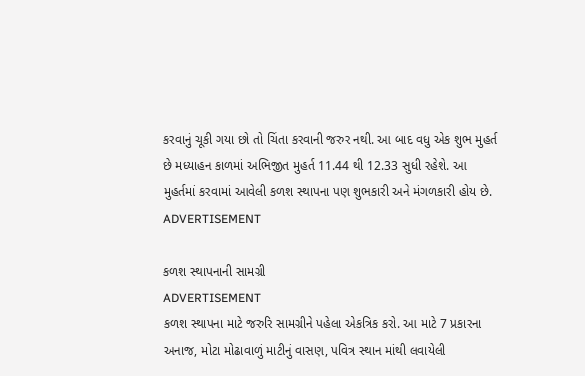કરવાનું ચૂકી ગયા છો તો ચિંતા કરવાની જરુર નથી. આ બાદ વધુ એક શુભ મુહર્ત છે મધ્યાહન કાળમાં અભિજીત મુહર્ત 11.44 થી 12.33 સુધી રહેશે. આ મુહર્તમાં કરવામાં આવેલી કળશ સ્થાપના પણ શુભકારી અને મંગળકારી હોય છે.
ADVERTISEMENT

કળશ સ્થાપનાની સામગ્રી
ADVERTISEMENT
કળશ સ્થાપના માટે જરુરિ સામગ્રીને પહેલા એકત્રિક કરો. આ માટે 7 પ્રકારના અનાજ, મોટા મોઢાવાળું માટીનું વાસણ, પવિત્ર સ્થાન માંથી લવાયેલી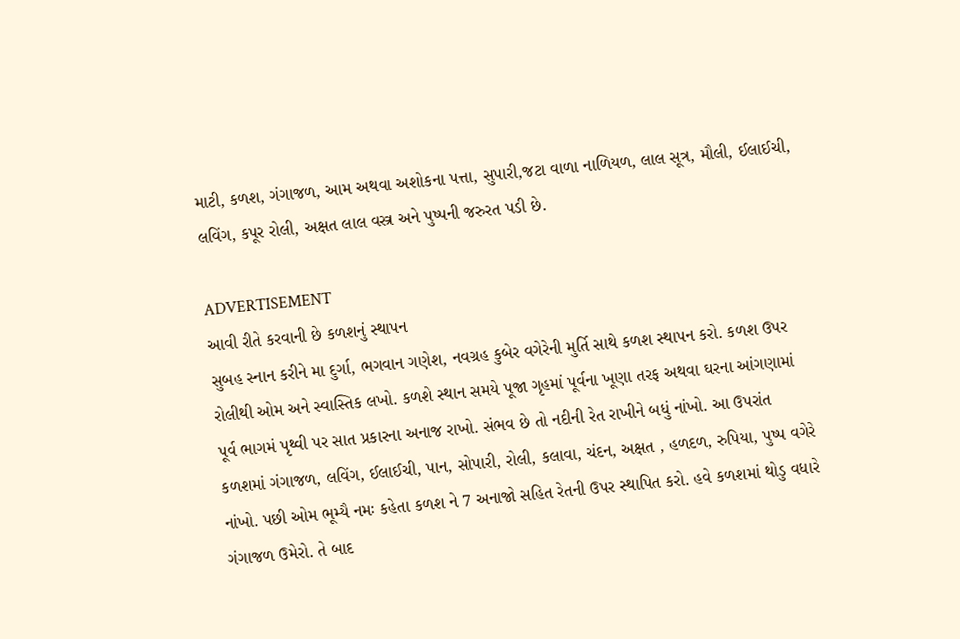માટી, કળશ, ગંગાજળ, આમ અથવા અશોકના પત્તા, સુપારી,જટા વાળા નાળિયળ, લાલ સૂત્ર, મૌલી, ઈલાઈચી, લવિંગ, કપૂર રોલી, અક્ષત લાલ વસ્ત્ર અને પુષ્પની જરુરત પડી છે.

ADVERTISEMENT
આવી રીતે કરવાની છે કળશનું સ્થાપન
સુબહ સ્નાન કરીને મા દુર્ગા, ભગવાન ગણેશ, નવગ્રહ કુબેર વગેરેની મુર્તિ સાથે કળશ સ્થાપન કરો. કળશ ઉપર રોલીથી ઓમ અને સ્વાસ્તિક લખો. કળશે સ્થાન સમયે પૂજા ગૃહમાં પૂર્વના ખૂણા તરફ અથવા ઘરના આંગણામાં પૂર્વ ભાગમં પૃથ્વી પર સાત પ્રકારના અનાજ રાખો. સંભવ છે તો નદીની રેત રાખીને બધું નાંખો. આ ઉપરાંત કળશમાં ગંગાજળ, લવિંગ, ઈલાઈચી, પાન, સોપારી, રોલી, કલાવા, ચંદન, અક્ષત , હળદળ, રુપિયા, પુષ્પ વગેરે નાંખો. પછી ઓમ ભૂમ્યૈ નમઃ કહેતા કળશ ને 7 અનાજો સહિત રેતની ઉપર સ્થાપિત કરો. હવે કળશમાં થોડુ વધારે ગંગાજળ ઉમેરો. તે બાદ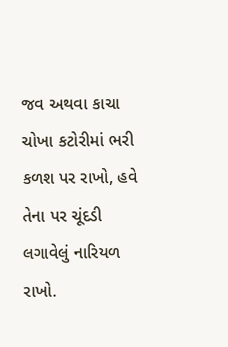જવ અથવા કાચા ચોખા કટોરીમાં ભરી કળશ પર રાખો, હવે તેના પર ચૂંદડી લગાવેલું નારિયળ રાખો.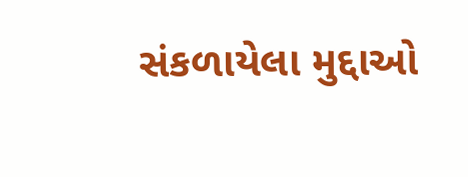સંકળાયેલા મુદ્દાઓ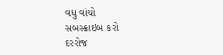વધુ વાંચો
સબસ્ક્રાઇબ કરો
દરરોજ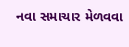નવા સમાચાર મેળવવા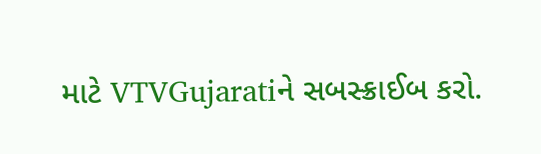માટે VTVGujaratiને સબસ્ક્રાઈબ કરો.